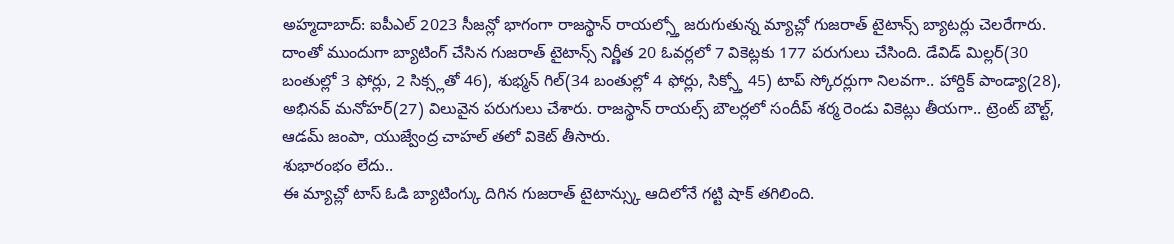అహ్మదాబాద్: ఐపీఎల్ 2023 సీజన్లో భాగంగా రాజస్థాన్ రాయల్స్తో జరుగుతున్న మ్యాచ్లో గుజరాత్ టైటాన్స్ బ్యాటర్లు చెలరేగారు. దాంతో ముందుగా బ్యాటింగ్ చేసిన గుజరాత్ టైటాన్స్ నిర్ణీత 20 ఓవర్లలో 7 వికెట్లకు 177 పరుగులు చేసింది. డేవిడ్ మిల్లర్(30 బంతుల్లో 3 ఫోర్లు, 2 సిక్స్లతో 46), శుభ్మన్ గిల్(34 బంతుల్లో 4 ఫోర్లు, సిక్స్తో 45) టాప్ స్కోరర్లుగా నిలవగా.. హార్దిక్ పాండ్యా(28), అభినవ్ మనోహర్(27) విలువైన పరుగులు చేశారు. రాజస్థాన్ రాయల్స్ బౌలర్లలో సందీప్ శర్మ రెండు వికెట్లు తీయగా.. ట్రెంట్ బౌల్ట్, ఆడమ్ జంపా, యుజ్వేంద్ర చాహల్ తలో వికెట్ తీసారు.
శుభారంభం లేదు..
ఈ మ్యాచ్లో టాస్ ఓడి బ్యాటింగ్కు దిగిన గుజరాత్ టైటాన్స్కు ఆదిలోనే గట్టి షాక్ తగిలింది.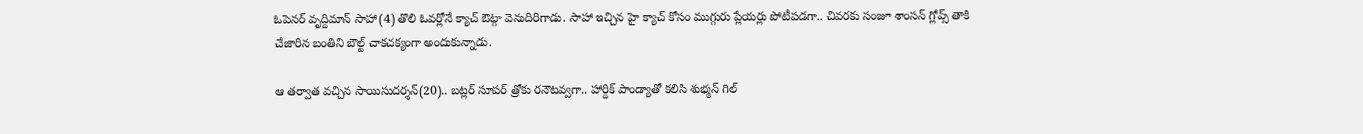ఓపెనర్ వృద్దిమాన్ సాహా(4) తొలి ఓవర్లోనే క్యాచ్ ఔట్గా వెనుదిరిగాడు. సాహా ఇచ్చిన హై క్యాచ్ కోసం ముగ్గురు ప్లేయర్లు పోటీపడగా.. చివరకు సంజూ శాంసన్ గ్లోవ్స్ తాకి చేజారిన బంతిని బౌల్ట్ చాకచక్యంగా అందుకున్నాడు.

ఆ తర్వాత వచ్చిన సాయిసుదర్శన్(20).. బట్లర్ సూపర్ త్రోకు రనౌటవ్వగా.. హార్దిక్ పాండ్యాతో కలిసి శుభ్మన్ గిల్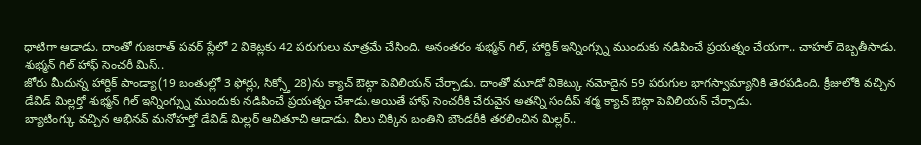ధాటిగా ఆడాడు. దాంతో గుజరాత్ పవర్ ప్లేలో 2 వికెట్లకు 42 పరుగులు మాత్రమే చేసింది. అనంతరం శుభ్మన్ గిల్, హార్దిక్ ఇన్నింగ్స్ను ముందుకు నడిపించే ప్రయత్నం చేయగా.. చాహల్ దెబ్బతీసాడు.
శుభ్మన్ గిల్ హాఫ్ సెంచరీ మిస్..
జోరు మీదున్న హార్దిక్ పాండ్యా(19 బంతుల్లో 3 ఫోర్లు, సిక్స్తో 28)ను క్యాచ్ ఔట్గా పెవిలియన్ చేర్చాడు. దాంతో మూడో వికెట్కు నమోదైన 59 పరుగుల భాగస్వామ్యానికి తెరపడింది. క్రీజులోకి వచ్చిన డేవిడ్ మిల్లర్తో శుభ్మన్ గిల్ ఇన్నింగ్స్ను ముందుకు నడిపించే ప్రయత్నం చేశాడు.అయితే హాఫ్ సెంచరీకి చేరువైన అతన్ని సందీప్ శర్మ క్యాచ్ ఔట్గా పెవిలియన్ చేర్చాడు.
బ్యాటింగ్కు వచ్చిన అభినవ్ మనోహర్తో డేవిడ్ మిల్లర్ ఆచితూచి ఆడాడు. వీలు చిక్కిన బంతిని బౌండరీకి తరలించిన మిల్లర్..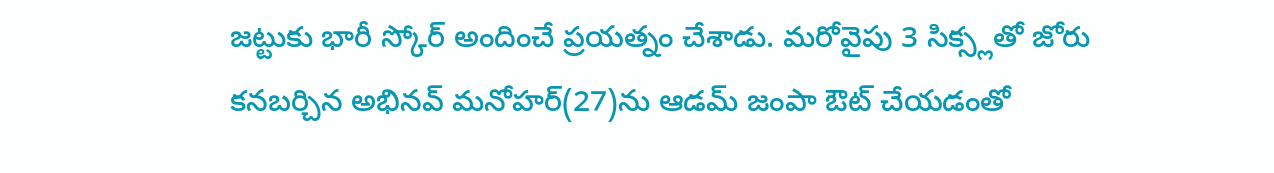జట్టుకు భారీ స్కోర్ అందించే ప్రయత్నం చేశాడు. మరోవైపు 3 సిక్స్లతో జోరు కనబర్చిన అభినవ్ మనోహర్(27)ను ఆడమ్ జంపా ఔట్ చేయడంతో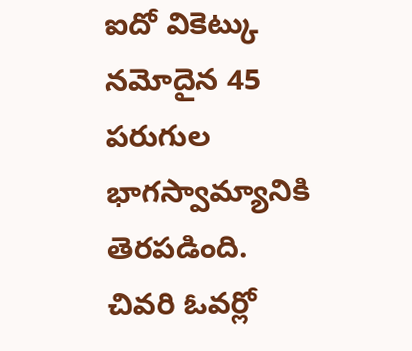ఐదో వికెట్కు నమోదైన 45 పరుగుల భాగస్వామ్యానికి తెరపడింది.
చివరి ఓవర్లో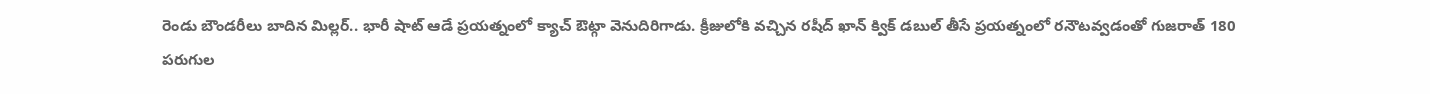రెండు బౌండరీలు బాదిన మిల్లర్.. భారీ షాట్ ఆడే ప్రయత్నంలో క్యాచ్ ఔట్గా వెనుదిరిగాడు. క్రీజులోకి వచ్చిన రషీద్ ఖాన్ క్విక్ డబుల్ తీసే ప్రయత్నంలో రనౌటవ్వడంతో గుజరాత్ 180 పరుగుల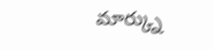మార్క్ను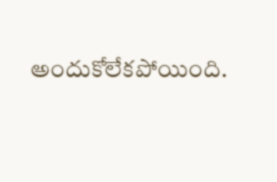అందుకోలేకపోయింది.